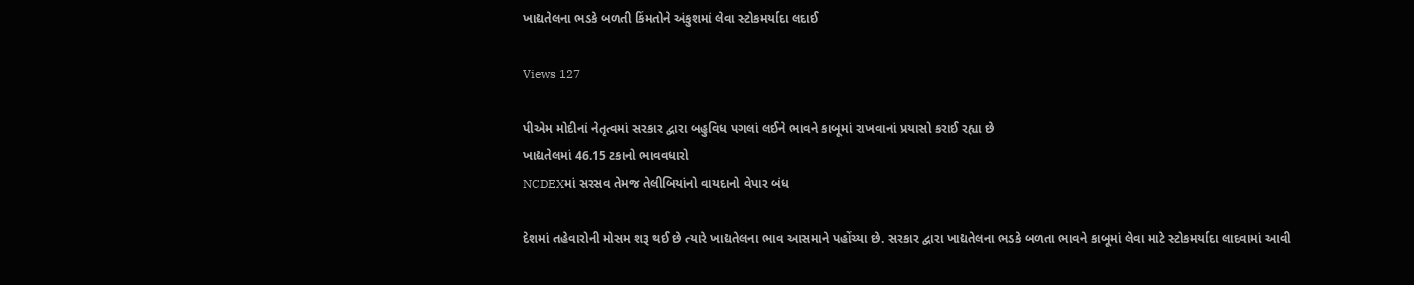ખાદ્યતેલના ભડકે બળતી કિંમતોને અંકુશમાં લેવા સ્ટોકમર્યાદા લદાઈ

Views 127

પીએમ મોદીનાં નેતૃત્વમાં સરકાર દ્વારા બહુવિધ પગલાં લઈને ભાવને કાબૂમાં રાખવાનાં પ્રયાસો કરાઈ રહ્યા છે
ખાદ્યતેલમાં 46.15 ટકાનો ભાવવધારો
NCDEXમાં સરસવ તેમજ તેલીબિયાંનો વાયદાનો વેપાર બંધ

દેશમાં તહેવારોની મોસમ શરૂ થઈ છે ત્યારે ખાદ્યતેલના ભાવ આસમાને પહોંચ્યા છે. સરકાર દ્વારા ખાદ્યતેલના ભડકે બળતા ભાવને કાબૂમાં લેવા માટે સ્ટોકમર્યાદા લાદવામાં આવી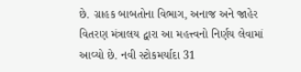છે. ગ્રાહક બાબતોના વિભાગ, અનાજ અને જાહેર વિતરણ મંત્રાલય દ્વારા આ મહત્ત્વનો નિર્ણય લેવામાં આવ્યો છે. નવી સ્ટોકમર્યાદા 31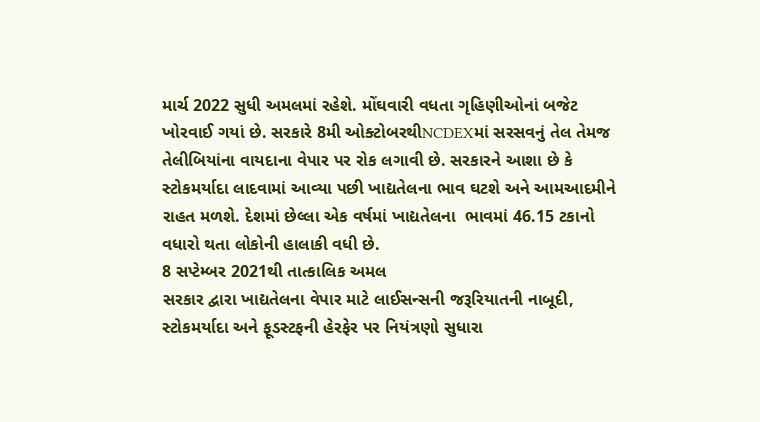માર્ચ 2022 સુધી અમલમાં રહેશે. મોંઘવારી વધતા ગૃહિણીઓનાં બજેટ ખોરવાઈ ગયાં છે. સરકારે 8મી ઓક્ટોબરથીNCDEXમાં સરસવનું તેલ તેમજ તેલીબિયાંના વાયદાના વેપાર પર રોક લગાવી છે. સરકારને આશા છે કે સ્ટોકમર્યાદા લાદવામાં આવ્યા પછી ખાદ્યતેલના ભાવ ઘટશે અને આમઆદમીને રાહત મળશે. દેશમાં છેલ્લા એક વર્ષમાં ખાદ્યતેલના  ભાવમાં 46.15 ટકાનો વધારો થતા લોકોની હાલાકી વધી છે.
8 સપ્ટેમ્બર 2021થી તાત્કાલિક અમલ
સરકાર દ્વારા ખાદ્યતેલના વેપાર માટે લાઈસન્સની જરૂરિયાતની નાબૂદી, સ્ટોકમર્યાદા અને ફૂડસ્ટફની હેરફેર પર નિયંત્રણો સુધારા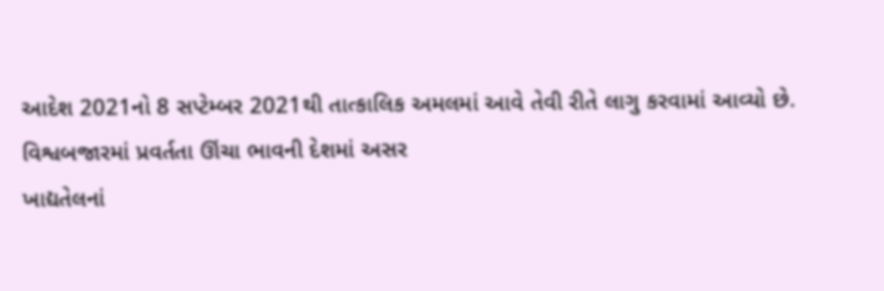આદેશ 2021નો 8 સપ્ટેમ્બર 2021થી તાત્કાલિક અમલમાં આવે તેવી રીતે લાગુ કરવામાં આવ્યો છે.
વિશ્વબજારમાં પ્રવર્તતા ઊંચા ભાવની દેશમાં અસર
ખાદ્યતેલનાં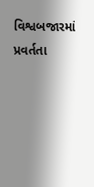વિશ્વબજારમાં પ્રવર્તતા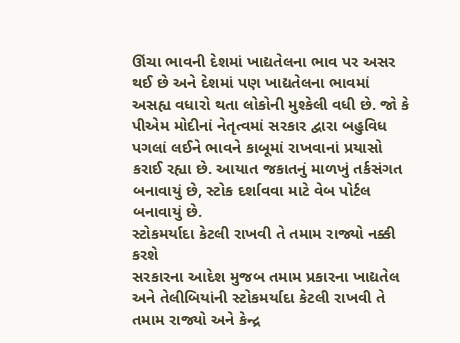ઊંચા ભાવની દેશમાં ખાદ્યતેલના ભાવ પર અસર થઈ છે અને દેશમાં પણ ખાદ્યતેલના ભાવમાં અસહ્ય વધારો થતા લોકોની મુશ્કેલી વધી છે. જો કે પીએમ મોદીનાં નેતૃત્વમાં સરકાર દ્વારા બહુવિધ પગલાં લઈને ભાવને કાબૂમાં રાખવાનાં પ્રયાસો કરાઈ રહ્યા છે. આયાત જકાતનું માળખું તર્કસંગત બનાવાયું છે, સ્ટોક દર્શાવવા માટે વેબ પોર્ટલ બનાવાયું છે.
સ્ટોકમર્યાદા કેટલી રાખવી તે તમામ રાજ્યો નક્કી કરશે
સરકારના આદેશ મુજબ તમામ પ્રકારના ખાદ્યતેલ અને તેલીબિયાંની સ્ટોકમર્યાદા કેટલી રાખવી તે તમામ રાજ્યો અને કેન્દ્ર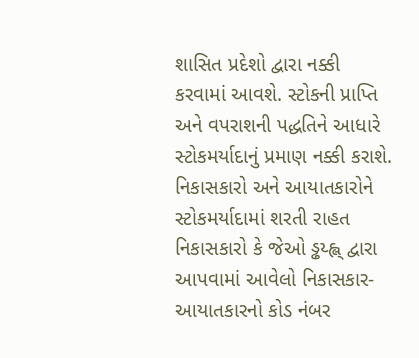શાસિત પ્રદેશો દ્વારા નક્કી કરવામાં આવશે. સ્ટોકની પ્રાપ્તિ અને વપરાશની પદ્ધતિને આધારે સ્ટોકમર્યાદાનું પ્રમાણ નક્કી કરાશે.
નિકાસકારો અને આયાતકારોને સ્ટોકમર્યાદામાં શરતી રાહત
નિકાસકારો કે જેઓ ડ્ઢય્હ્લ્ દ્વારા આપવામાં આવેલો નિકાસકાર-આયાતકારનો કોડ નંબર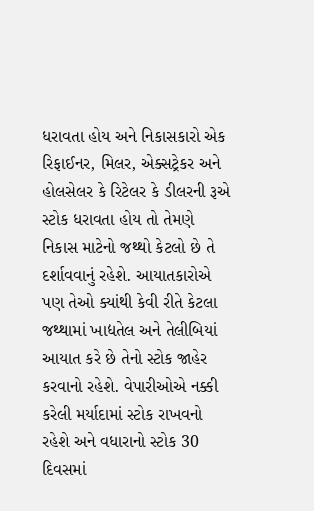ધરાવતા હોય અને નિકાસકારો એક રિફાઈનર, મિલર, એક્સટ્રેકર અને હોલસેલર કે રિટેલર કે ડીલરની રૂએ સ્ટોક ધરાવતા હોય તો તેમણે નિકાસ માટેનો જથ્થો કેટલો છે તે દર્શાવવાનું રહેશે. આયાતકારોએ પણ તેઓ ક્યાંથી કેવી રીતે કેટલા જથ્થામાં ખાદ્યતેલ અને તેલીબિયાં આયાત કરે છે તેનો સ્ટોક જાહેર કરવાનો રહેશે. વેપારીઓએ નક્કી કરેલી મર્યાદામાં સ્ટોક રાખવનો રહેશે અને વધારાનો સ્ટોક 30 દિવસમાં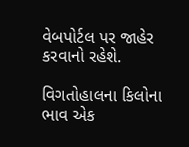વેબપોર્ટલ પર જાહેર કરવાનો રહેશે.

વિગતોહાલના કિલોના ભાવ એક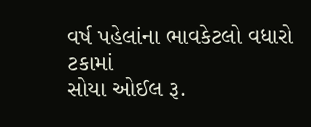વર્ષ પહેલાંના ભાવકેટલો વધારો ટકામાં
સોયા ઓઈલ રૂ.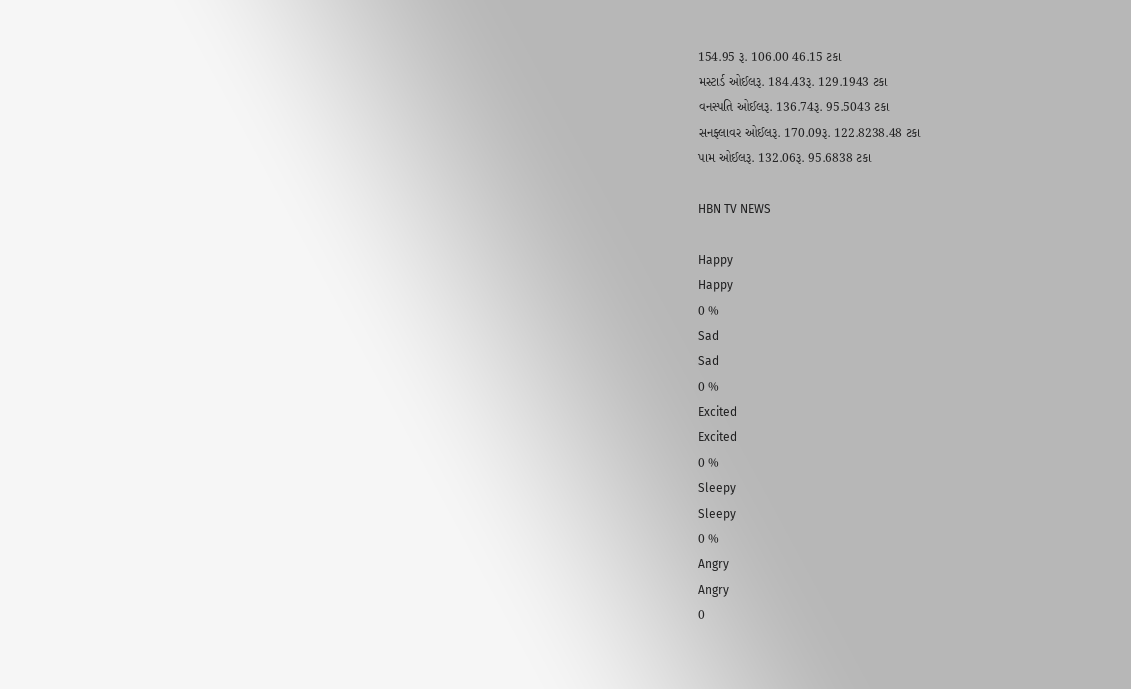154.95 રૂ. 106.00 46.15 ટકા
મસ્ટાર્ડ ઓઈલરૂ. 184.43રૂ. 129.1943 ટકા
વનસ્પતિ ઓઈલરૂ. 136.74રૂ. 95.5043 ટકા
સનફ્લાવર ઓઈલરૂ. 170.09રૂ. 122.8238.48 ટકા
પામ ઓઈલરૂ. 132.06રૂ. 95.6838 ટકા

HBN TV NEWS

Happy
Happy
0 %
Sad
Sad
0 %
Excited
Excited
0 %
Sleepy
Sleepy
0 %
Angry
Angry
0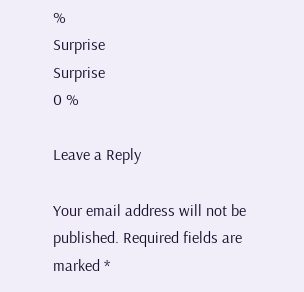%
Surprise
Surprise
0 %

Leave a Reply

Your email address will not be published. Required fields are marked *